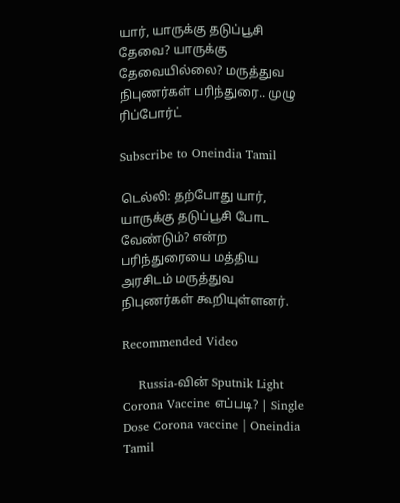யார், யாருக்கு தடுப்பூசி தேவை? யாருக்கு தேவையில்லை? மருத்துவ நிபுணர்கள் பரிந்துரை.. முழு ரிப்போர்ட்

Subscribe to Oneindia Tamil

டெல்லி: தற்போது யார், யாருக்கு தடுப்பூசி போட வேண்டும்? என்ற பரிந்துரையை மத்திய அரசிடம் மருத்துவ நிபுணர்கள் கூறியுள்ளனர்.

Recommended Video

    Russia-வின் Sputnik Light Corona Vaccine எப்படி? | Single Dose Corona vaccine | Oneindia Tamil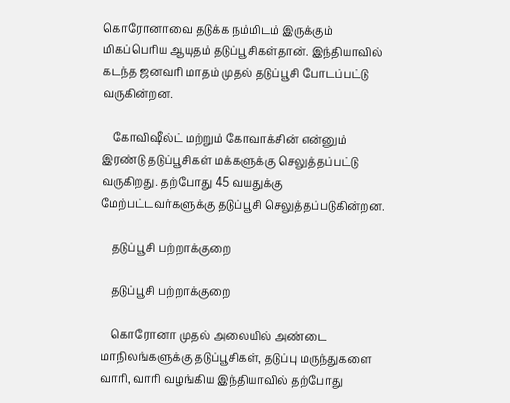கொரோனாவை தடுக்க நம்மிடம் இருக்கும் மிகப்பெரிய ஆயுதம் தடுப்பூசிகள்தான். இந்தியாவில் கடந்த ஜனவரி மாதம் முதல் தடுப்பூசி போடப்பட்டு வருகின்றன.

    கோவிஷீல்ட் மற்றும் கோவாக்சின் என்னும் இரண்டு தடுப்பூசிகள் மக்களுக்கு செலுத்தப்பட்டு வருகிறது. தற்போது 45 வயதுக்கு மேற்பட்டவர்களுக்கு தடுப்பூசி செலுத்தப்படுகின்றன.

    தடுப்பூசி பற்றாக்குறை

    தடுப்பூசி பற்றாக்குறை

    கொரோனா முதல் அலையில் அண்டை மாநிலங்களுக்கு தடுப்பூசிகள், தடுப்பு மருந்துகளை வாரி, வாரி வழங்கிய இந்தியாவில் தற்போது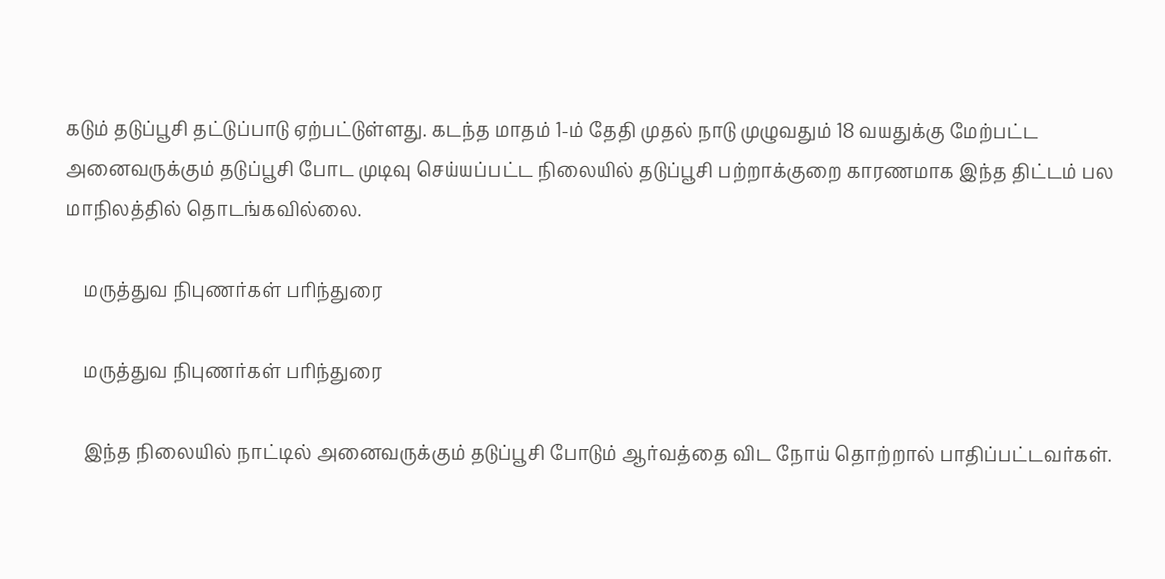கடும் தடுப்பூசி தட்டுப்பாடு ஏற்பட்டுள்ளது. கடந்த மாதம் 1-ம் தேதி முதல் நாடு முழுவதும் 18 வயதுக்கு மேற்பட்ட அனைவருக்கும் தடுப்பூசி போட முடிவு செய்யப்பட்ட நிலையில் தடுப்பூசி பற்றாக்குறை காரணமாக இந்த திட்டம் பல மாநிலத்தில் தொடங்கவில்லை.

    மருத்துவ நிபுணர்கள் பரிந்துரை

    மருத்துவ நிபுணர்கள் பரிந்துரை

    இந்த நிலையில் நாட்டில் அனைவருக்கும் தடுப்பூசி போடும் ஆர்வத்தை விட நோய் தொற்றால் பாதிப்பட்டவர்கள்.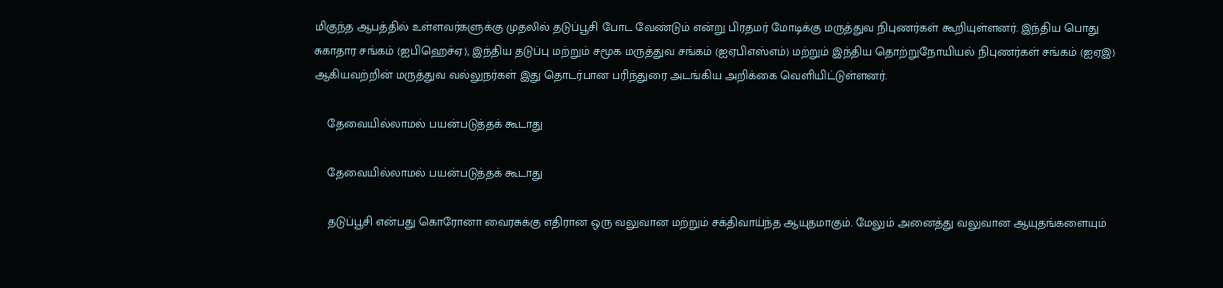மிகுந்த ஆபத்தில் உள்ளவர்களுக்கு முதலில் தடுப்பூசி போட வேண்டும் என்று பிரதமர் மோடிக்கு மருத்துவ நிபுணர்கள் கூறியுள்ளனர். இந்திய பொது சுகாதார சங்கம் (ஐபிஹெச்ஏ), இந்திய தடுப்பு மற்றும் சமூக மருத்துவ சங்கம் (ஐஏபிஎஸ்எம்) மற்றும் இந்திய தொற்றுநோயியல் நிபுணர்கள் சங்கம் (ஐஏஇ) ஆகியவற்றின் மருத்துவ வல்லுநர்கள் இது தொடர்பான பரிந்துரை அடங்கிய அறிக்கை வெளியிட்டுள்ளனர்.

    தேவையில்லாமல் பயன்படுத்தக் கூடாது

    தேவையில்லாமல் பயன்படுத்தக் கூடாது

    தடுப்பூசி என்பது கொரோனா வைரசுக்கு எதிரான ஒரு வலுவான மற்றும் சக்திவாய்ந்த ஆயுதமாகும். மேலும் அனைத்து வலுவான ஆயுதங்களையும்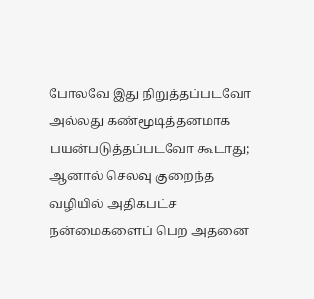போலவே இது நிறுத்தப்படவோ அல்லது கண்மூடித்தனமாக பயன்படுத்தப்படவோ கூடாது; ஆனால் செலவு குறைந்த வழியில் அதிகபட்ச நன்மைகளைப் பெற அதனை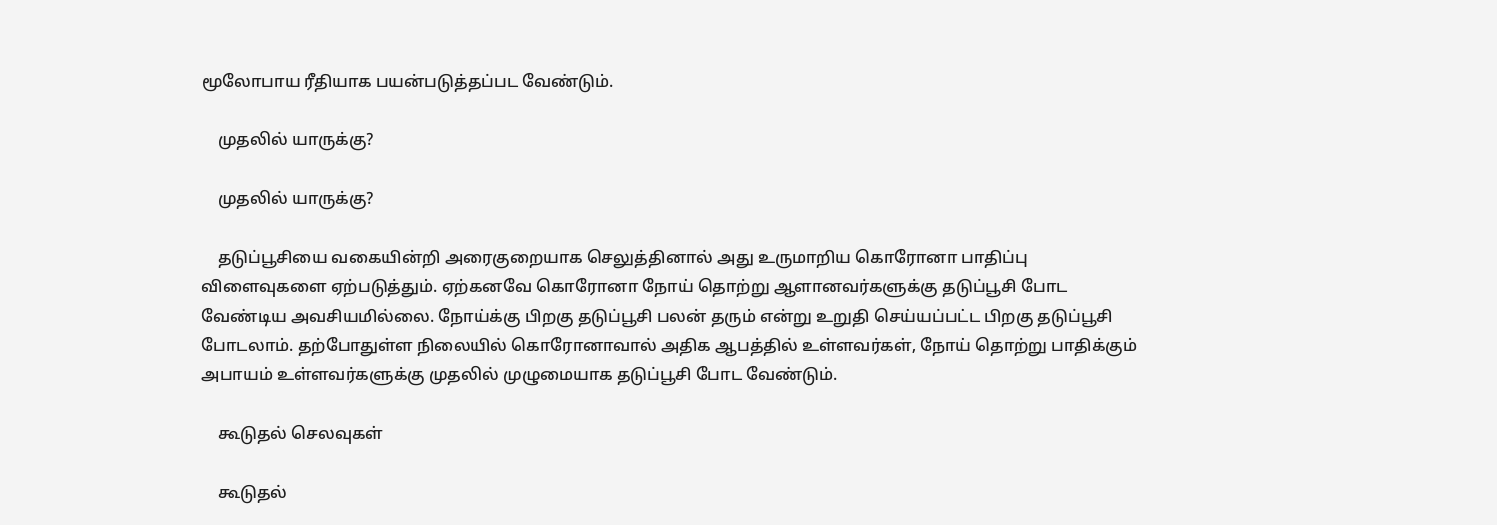மூலோபாய ரீதியாக பயன்படுத்தப்பட வேண்டும்.

    முதலில் யாருக்கு?

    முதலில் யாருக்கு?

    தடுப்பூசியை வகையின்றி அரைகுறையாக செலுத்தினால் அது உருமாறிய கொரோனா பாதிப்பு விளைவுகளை ஏற்படுத்தும். ஏற்கனவே கொரோனா நோய் தொற்று ஆளானவர்களுக்கு தடுப்பூசி போட வேண்டிய அவசியமில்லை. நோய்க்கு பிறகு தடுப்பூசி பலன் தரும் என்று உறுதி செய்யப்பட்ட பிறகு தடுப்பூசி போடலாம். தற்போதுள்ள நிலையில் கொரோனாவால் அதிக ஆபத்தில் உள்ளவர்கள், நோய் தொற்று பாதிக்கும் அபாயம் உள்ளவர்களுக்கு முதலில் முழுமையாக தடுப்பூசி போட வேண்டும்.

    கூடுதல் செலவுகள்

    கூடுதல்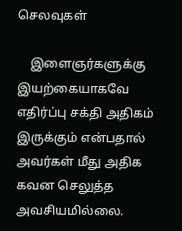செலவுகள்

    இளைஞர்களுக்கு இயற்கையாகவே எதிர்ப்பு சக்தி அதிகம் இருக்கும் என்பதால் அவர்கள் மீது அதிக கவன செலுத்த அவசியமில்லை.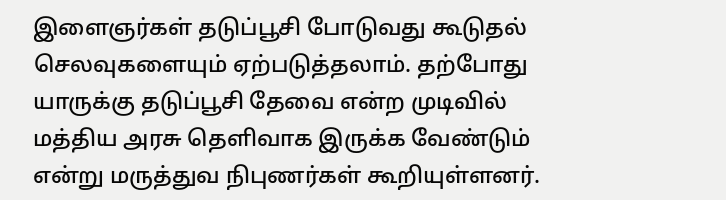இளைஞர்கள் தடுப்பூசி போடுவது கூடுதல் செலவுகளையும் ஏற்படுத்தலாம். தற்போது யாருக்கு தடுப்பூசி தேவை என்ற முடிவில் மத்திய அரசு தெளிவாக இருக்க வேண்டும் என்று மருத்துவ நிபுணர்கள் கூறியுள்ளனர்.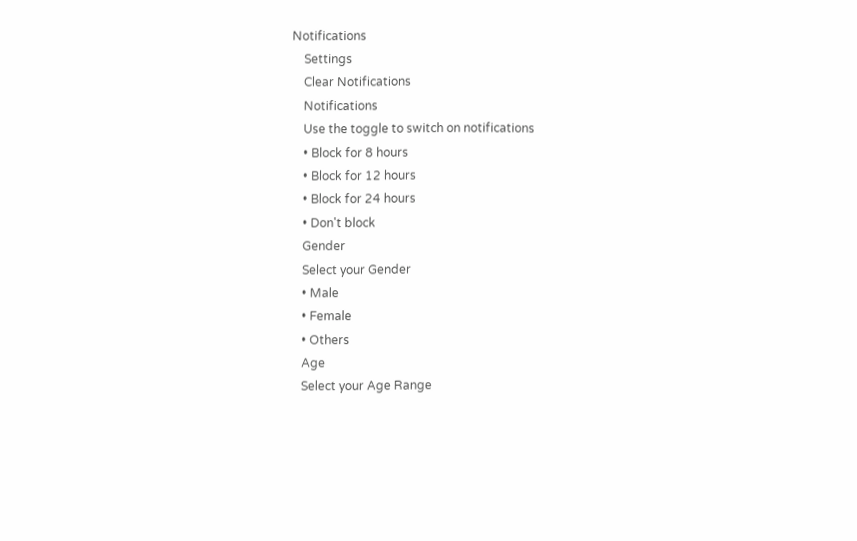Notifications
    Settings
    Clear Notifications
    Notifications
    Use the toggle to switch on notifications
    • Block for 8 hours
    • Block for 12 hours
    • Block for 24 hours
    • Don't block
    Gender
    Select your Gender
    • Male
    • Female
    • Others
    Age
    Select your Age Range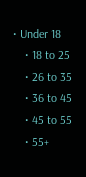• Under 18
    • 18 to 25
    • 26 to 35
    • 36 to 45
    • 45 to 55
    • 55+